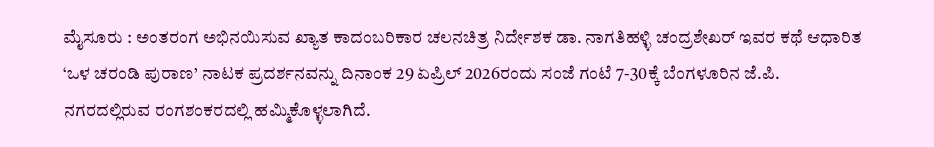ಮೈಸೂರು : ಅಂತರಂಗ ಅಭಿನಯಿಸುವ ಖ್ಯಾತ ಕಾದಂಬರಿಕಾರ ಚಲನಚಿತ್ರ ನಿರ್ದೇಶಕ ಡಾ. ನಾಗತಿಹಳ್ಳಿ ಚಂದ್ರಶೇಖರ್ ಇವರ ಕಥೆ ಆಧಾರಿತ ‘ಒಳ ಚರಂಡಿ ಪುರಾಣ’ ನಾಟಕ ಪ್ರದರ್ಶನವನ್ನು ದಿನಾಂಕ 29 ಏಪ್ರಿಲ್ 2026ರಂದು ಸಂಜೆ ಗಂಟೆ 7-30ಕ್ಕೆ ಬೆಂಗಳೂರಿನ ಜೆ.ಪಿ. ನಗರದಲ್ಲಿರುವ ರಂಗಶಂಕರದಲ್ಲಿ ಹಮ್ಮಿಕೊಳ್ಳಲಾಗಿದೆ.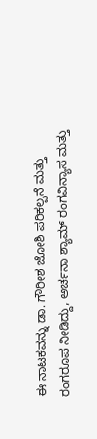ಈ ನಾಟಕವನ್ನು ಡಾ. ಗೌರೀಶ ಜೋಶಿ ಪರಿಕಲ್ಪನೆ ಮತ್ತು ರಂಗರೂಪ ನೀಡಿದ್ದು, ಅರ್ಚನಾ ಶ್ಯಾಮ್ ರಂಗವಿನ್ಯಾಸ ಮತ್ತು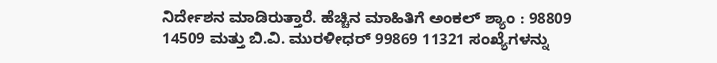ನಿರ್ದೇಶನ ಮಾಡಿರುತ್ತಾರೆ. ಹೆಚ್ಚಿನ ಮಾಹಿತಿಗೆ ಅಂಕಲ್ ಶ್ಯಾಂ : 98809 14509 ಮತ್ತು ಬಿ.ವಿ. ಮುರಳೀಧರ್ 99869 11321 ಸಂಖ್ಯೆಗಳನ್ನು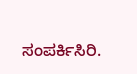ಸಂಪರ್ಕಿಸಿರಿ.